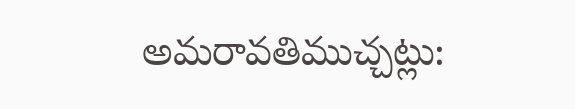అమరావతిముచ్చట్లు: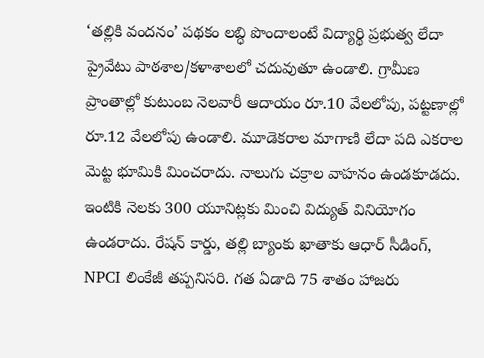‘తల్లికి వందనం’ పథకం లబ్ధి పొందాలంటే విద్యార్థి ప్రభుత్వ లేదా ప్రైవేటు పాఠశాల/కళాశాలలో చదువుతూ ఉండాలి. గ్రామీణ ప్రాంతాల్లో కుటుంబ నెలవారీ ఆదాయం రూ.10 వేలలోపు, పట్టణాల్లో రూ.12 వేలలోపు ఉండాలి. మూడెకరాల మాగాణి లేదా పది ఎకరాల మెట్ట భూమికి మించరాదు. నాలుగు చక్రాల వాహనం ఉండకూడదు. ఇంటికి నెలకు 300 యూనిట్లకు మించి విద్యుత్ వినియోగం ఉండరాదు. రేషన్ కార్డు, తల్లి బ్యాంకు ఖాతాకు ఆధార్ సీడింగ్, NPCI లింకేజీ తప్పనిసరి. గత ఏడాది 75 శాతం హాజరు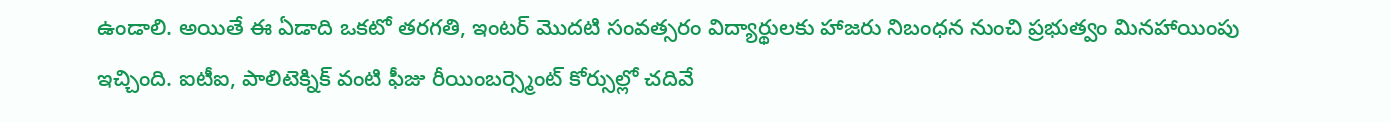ఉండాలి. అయితే ఈ ఏడాది ఒకటో తరగతి, ఇంటర్ మొదటి సంవత్సరం విద్యార్థులకు హాజరు నిబంధన నుంచి ప్రభుత్వం మినహాయింపు ఇచ్చింది. ఐటీఐ, పాలిటెక్నిక్ వంటి ఫీజు రీయింబర్స్మెంట్ కోర్సుల్లో చదివే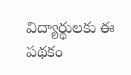విద్యార్థులకు ఈ పథకం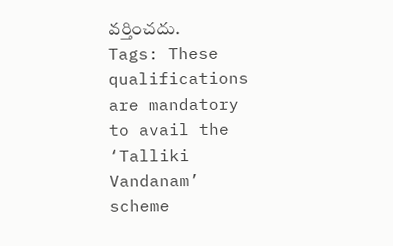వర్తించదు.
Tags: These qualifications are mandatory to avail the ‘Talliki Vandanam’ scheme